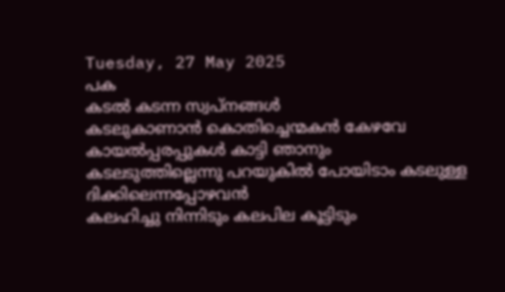Tuesday, 27 May 2025
പക
കടൽ കടന്ന സ്വപ്നങ്ങൾ
കടലുകാണാൻ കൊതിച്ചെന്മകൻ കേഴവേ കായൽപ്പരപ്പുകൾ കാട്ടി ഞാനും
കടലടുത്തില്ലെന്നു പറയുകിൽ പോയിടാം കടലുള്ള ദിക്കിലെന്നപ്പോഴവൻ
കലഹിച്ചു നിന്നിടും കലപില കൂട്ടിടും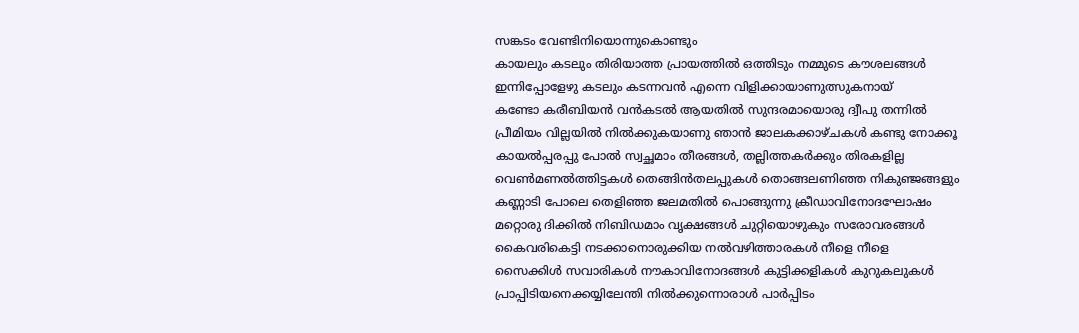സങ്കടം വേണ്ടിനിയൊന്നുകൊണ്ടും
കായലും കടലും തിരിയാത്ത പ്രായത്തിൽ ഒത്തിടും നമ്മുടെ കൗശലങ്ങൾ
ഇന്നിപ്പോളേഴു കടലും കടന്നവൻ എന്നെ വിളിക്കായാണുത്സുകനായ്
കണ്ടോ കരീബിയൻ വൻകടൽ ആയതിൽ സുന്ദരമായൊരു ദ്വീപു തന്നിൽ
പ്രീമിയം വില്ലയിൽ നിൽക്കുകയാണു ഞാൻ ജാലകക്കാഴ്ചകൾ കണ്ടു നോക്കൂ
കായൽപ്പരപ്പു പോൽ സ്വച്ഛമാം തീരങ്ങൾ, തല്ലിത്തകർക്കും തിരകളില്ല
വെൺമണൽത്തിട്ടകൾ തെങ്ങിൻതലപ്പുകൾ തൊങ്ങലണിഞ്ഞ നികുഞ്ജങ്ങളും
കണ്ണാടി പോലെ തെളിഞ്ഞ ജലമതിൽ പൊങ്ങുന്നു ക്രീഡാവിനോദഘോഷം
മറ്റൊരു ദിക്കിൽ നിബിഡമാം വൃക്ഷങ്ങൾ ചുറ്റിയൊഴുകും സരോവരങ്ങൾ
കൈവരികെട്ടി നടക്കാനൊരുക്കിയ നൽവഴിത്താരകൾ നീളെ നീളെ
സൈക്കിൾ സവാരികൾ നൗകാവിനോദങ്ങൾ കുട്ടിക്കളികൾ കുറുകലുകൾ
പ്രാപ്പിടിയനെക്കയ്യിലേന്തി നിൽക്കുന്നൊരാൾ പാർപ്പിടം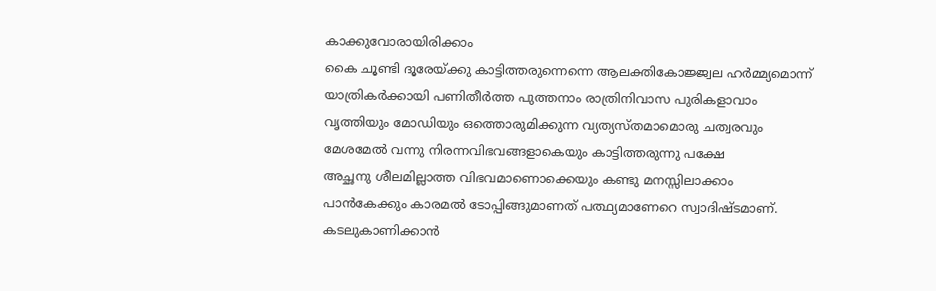കാക്കുവോരായിരിക്കാം
കൈ ചൂണ്ടി ദൂരേയ്ക്കു കാട്ടിത്തരുന്നെന്നെ ആലക്തികോജ്ജ്വല ഹർമ്മ്യമൊന്ന്
യാത്രികർക്കായി പണിതീർത്ത പുത്തനാം രാത്രിനിവാസ പുരികളാവാം
വൃത്തിയും മോഡിയും ഒത്തൊരുമിക്കുന്ന വ്യത്യസ്തമാമൊരു ചത്വരവും
മേശമേൽ വന്നു നിരന്നവിഭവങ്ങളാകെയും കാട്ടിത്തരുന്നു പക്ഷേ
അച്ഛനു ശീലമില്ലാത്ത വിഭവമാണൊക്കെയും കണ്ടു മനസ്സിലാക്കാം
പാൻകേക്കും കാരമൽ ടോപ്പിങ്ങുമാണത് പത്ഥ്യമാണേറെ സ്വാദിഷ്ടമാണ്.
കടലുകാണിക്കാൻ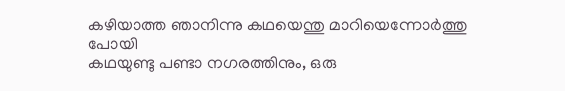കഴിയാത്ത ഞാനിന്നു കഥയെന്തു മാറിയെന്നോർത്തു പോയി
കഥയുണ്ടു പണ്ടാ നഗരത്തിനും, ഒരു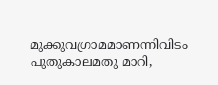മുക്കുവഗ്രാമമാണന്നിവിടം
പുതുകാലമതു മാറി,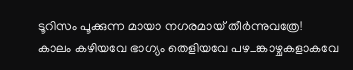ടൂറിസം പൂക്കുന്ന മായാ നഗരമായ് തീർന്നുവത്രേ!
കാലം കഴിയവേ ഭാഗ്യം തെളിയവേ പഴ_ങ്കാഴ്ചകളാകവേ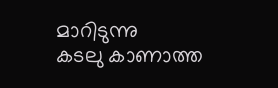മാറിടുന്നു
കടലു കാണാത്ത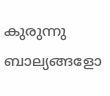കുരുന്നു ബാല്യങ്ങളോ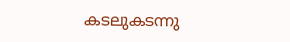കടലുകടന്നു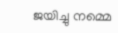ജയിച്ചു നമ്മെ